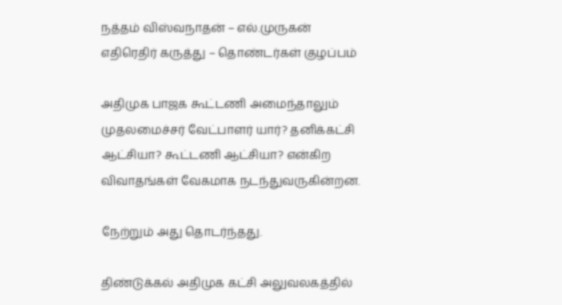நத்தம் விஸ்வநாதன் – எல்.முருகன் எதிரெதிர் கருத்து – தொண்டர்கள் குழப்பம்

அதிமுக பாஜக கூட்டணி அமைந்தாலும் முதலமைச்சர் வேட்பாளர் யார்? தனிக்கட்சி ஆட்சியா? கூட்டணி ஆட்சியா? என்கிற விவாதங்கள் வேகமாக நடந்துவருகின்றன.

நேற்றும் அது தொடர்ந்தது.

திண்டுக்கல் அதிமுக கட்சி அலுவலகத்தில்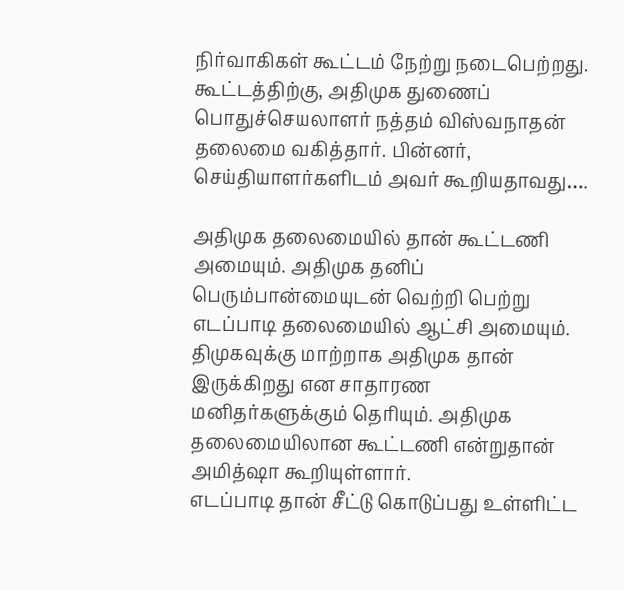நிர்வாகிகள் கூட்டம் நேற்று நடைபெற்றது. கூட்டத்திற்கு, அதிமுக துணைப் பொதுச்செயலாளர் நத்தம் விஸ்வநாதன் தலைமை வகித்தார். பின்னர், செய்தியாளர்களிடம் அவர் கூறியதாவது….

அதிமுக தலைமையில் தான் கூட்டணி அமையும். அதிமுக தனிப் பெரும்பான்மையுடன் வெற்றி பெற்று எடப்பாடி தலைமையில் ஆட்சி அமையும். திமுகவுக்கு மாற்றாக அதிமுக தான் இருக்கிறது என சாதாரண மனிதர்களுக்கும் தெரியும். அதிமுக தலைமையிலான கூட்டணி என்றுதான் அமித்ஷா கூறியுள்ளார்.
எடப்பாடி தான் சீட்டு கொடுப்பது உள்ளிட்ட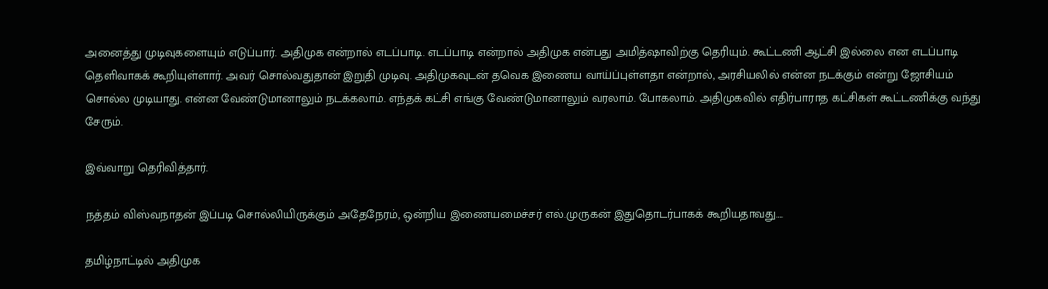அனைத்து முடிவுகளையும் எடுப்பார். அதிமுக என்றால் எடப்பாடி. எடப்பாடி என்றால் அதிமுக என்பது அமித்ஷாவிற்கு தெரியும். கூட்டணி ஆட்சி இல்லை என எடப்பாடி தெளிவாகக் கூறியுள்ளார். அவர் சொல்வதுதான் இறுதி முடிவு. அதிமுகவுடன் தவெக இணைய வாய்ப்புள்ளதா என்றால், அரசியலில் என்ன நடக்கும் என்று ஜோசியம் சொல்ல முடியாது. என்ன வேண்டுமானாலும் நடக்கலாம். எந்தக் கட்சி எங்கு வேண்டுமானாலும் வரலாம். போகலாம். அதிமுகவில் எதிர்பாராத கட்சிகள் கூட்டணிக்கு வந்து சேரும்.

இவ்வாறு தெரிவித்தார்.

நத்தம் விஸ்வநாதன் இப்படி சொல்லியிருக்கும் அதேநேரம், ஒன்றிய இணையமைச்சர் எல்.முருகன் இதுதொடர்பாகக் கூறியதாவது….

தமிழ்நாட்டில் அதிமுக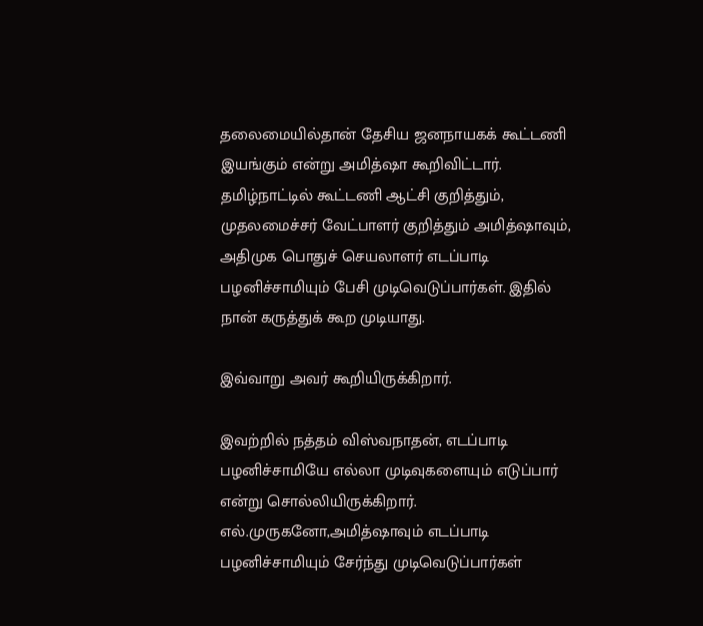தலைமையில்தான் தேசிய ஜனநாயகக் கூட்டணி இயங்கும் என்று அமித்ஷா கூறிவிட்டார். தமிழ்நாட்டில் கூட்டணி ஆட்சி குறித்தும், முதலமைச்சர் வேட்பாளர் குறித்தும் அமித்ஷாவும், அதிமுக பொதுச் செயலாளர் எடப்பாடி பழனிச்சாமியும் பேசி முடிவெடுப்பார்கள். இதில் நான் கருத்துக் கூற முடியாது.

இவ்வாறு அவர் கூறியிருக்கிறார்.

இவற்றில் நத்தம் விஸ்வநாதன், எடப்பாடி பழனிச்சாமியே எல்லா முடிவுகளையும் எடுப்பார் என்று சொல்லியிருக்கிறார். எல்.முருகனோ,அமித்ஷாவும் எடப்பாடி பழனிச்சாமியும் சேர்ந்து முடிவெடுப்பார்கள்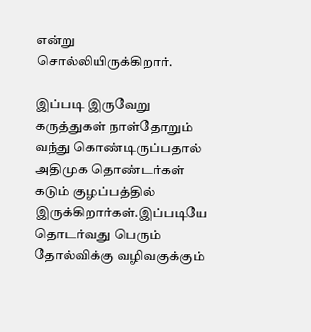என்று சொல்லியிருக்கிறார்.

இப்படி இருவேறு கருத்துகள் நாள்தோறும் வந்து கொண்டிருப்பதால் அதிமுக தொண்டர்கள் கடும் குழப்பத்தில் இருக்கிறார்கள்.இப்படியே தொடர்வது பெரும் தோல்விக்கு வழிவகுக்கும்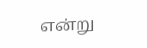என்று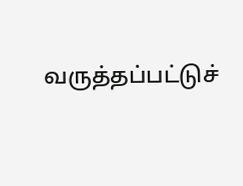வருத்தப்பட்டுச்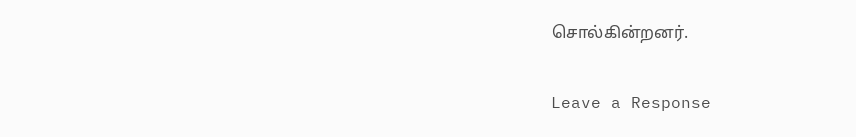சொல்கின்றனர்.

Leave a Response